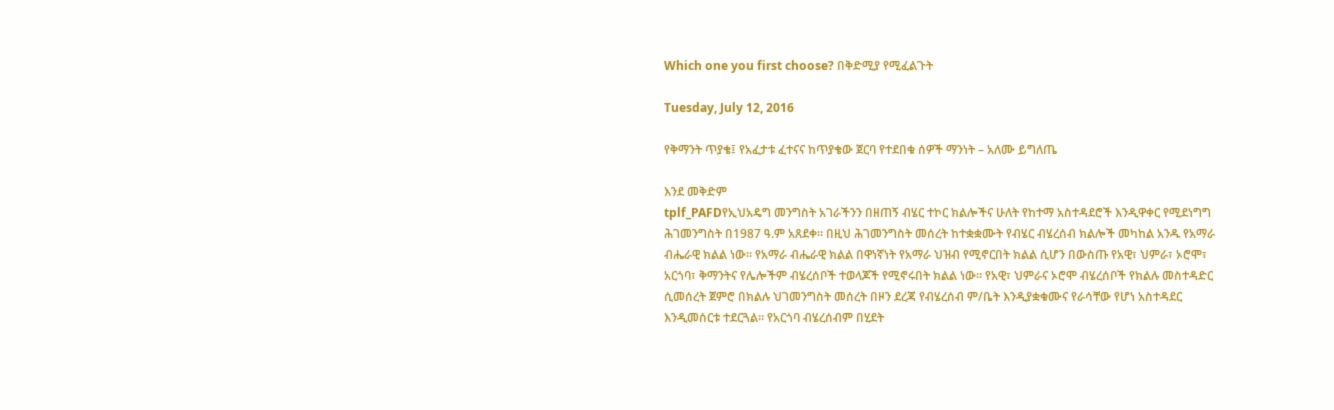Which one you first choose? በቅድሚያ የሚፈልጉት

Tuesday, July 12, 2016

የቅማንት ጥያቄ፤ የአፈታቱ ፈተናና ከጥያቄው ጀርባ የተደበቁ ሰዎች ማንነት – አለሙ ይግለጤ

እንደ መቅድም
tplf_PAFDየኢህአዴግ መንግስት አገራችንን በዘጠኝ ብሄር ተኮር ክልሎችና ሁለት የከተማ አስተዳደሮች እንዲዋቀር የሚደነግግ ሕገመንግስት በ1987 ዓ.ም አጸደቀ። በዚህ ሕገመንግስት መሰረት ከተቋቋሙት የብሄር ብሄረሰብ ክልሎች መካከል አንዱ የአማራ ብሔራዊ ክልል ነው። የአማራ ብሔራዊ ክልል በዋነኛነት የአማራ ህዝብ የሚኖርበት ክልል ሲሆን በውስጡ የአዊ፣ ህምራ፣ ኦሮሞ፣ አርጎባ፣ ቅማንትና የሌሎችም ብሄረሰቦች ተወላጆች የሚኖሩበት ክልል ነው። የአዊ፣ ህምራና ኦሮሞ ብሄረሰቦች የክልሉ መስተዳድር ሲመሰረት ጀምሮ በክልሉ ህገመንግስት መሰረት በዞን ደረጃ የብሄረሰብ ም/ቤት እንዲያቋቁሙና የራሳቸው የሆነ አስተዳደር እንዲመሰርቱ ተደርጓል። የአርጎባ ብሄረሰብም በሂደት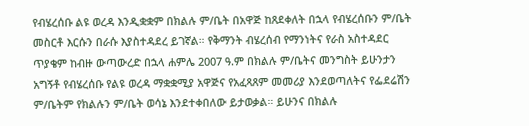የብሄረሰቡ ልዩ ወረዳ እንዲቋቋም በክልሉ ም/ቤት በአዋጅ ከጸደቀለት በኋላ የብሄረሰቡን ም/ቤት መስርቶ እርሱን በራሱ እያስተዳደረ ይገኛል። የቅማንት ብሄረሰብ የማንነትና የራስ አስተዳደር ጥያቄም ከብዙ ውጣውረድ በኋላ ሐምሌ 2007 ዓ.ም በክልሉ ም/ቤትና መንግስት ይሁንታን አግኝቶ የብሄረሰቡ የልዩ ወረዳ ማቋቋሚያ አዋጅና የአፈጻጸም መመሪያ እንደወጣለትና የፌደሬሽን ም/ቤትም የክልሉን ም/ቤት ወሳኔ እንደተቀበለው ይታወቃል። ይሁንና በክልሉ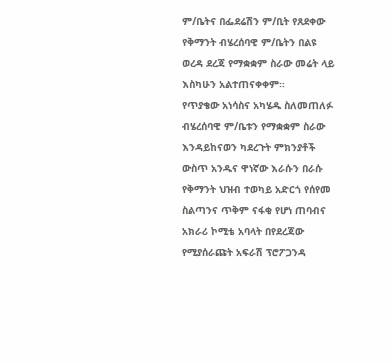ም/ቤትና በፌደሬሽን ም/ቢት የጸደቀው የቅማንት ብሄረሰባዊ ም/ቤትን በልዩ ወረዳ ደረጃ የማቋቋም ስራው መሬት ላይ እስካሁን አልተጠናቀቀም።
የጥያቄው አነሳስና አካሄዱ ስለመጠለፉ
ብሄረሰባዊ ም/ቤቱን የማቋቋም ስራው እንዳይከናወን ካደረጉት ምክንያቶች ውስጥ አንዱና ዋነኛው እራሱን በራሱ የቅማንት ህዝብ ተወካይ አድርጎ የሰየመ ስልጣንና ጥቅም ናፋቂ የሆነ ጠባብና አክራሪ ኮሚቴ አባላት በየደረጃው የሚያሰራጩት አፍራሽ ፕሮፖጋንዳ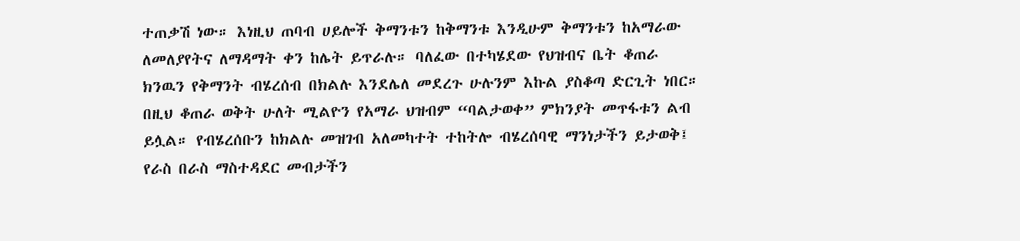ተጠቃሽ ነው። እነዚህ ጠባብ ሀይሎች ቅማንቱን ከቅማንቱ እንዲሁም ቅማንቱን ከአማራው ለመለያየትና ለማዳማት ቀን ከሌት ይጥራሉ። ባለፈው በተካሄደው የህዝብና ቤት ቆጠራ ክንዉን የቅማንት ብሄረሰብ በክልሉ እንደሌለ መደረጉ ሁሉንም እኩል ያስቆጣ ድርጊት ነበር። በዚህ ቆጠራ ወቅት ሁለት ሚልዮን የአማራ ህዝብም “ባልታወቀ” ምክንያት መጥፋቱን ልብ ይሏል። የብሄረሰቡን ከክልሉ መዝገብ አለመካተት ተከትሎ ብሄረሰባዊ ማንነታችን ይታወቅ፤ የራስ በራስ ማስተዳደር መብታችን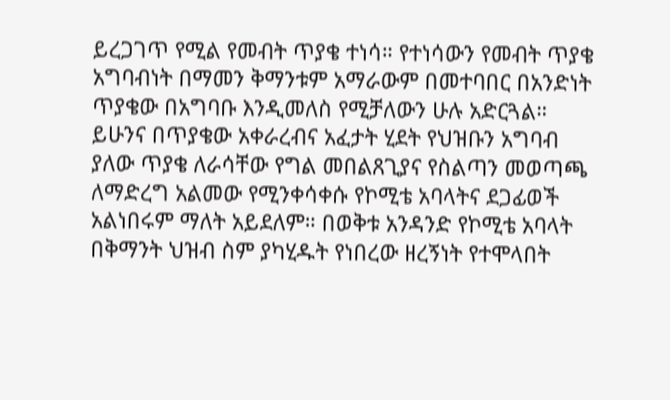ይረጋገጥ የሚል የመብት ጥያቄ ተነሳ። የተነሳውን የመብት ጥያቄ አግባብነት በማመን ቅማንቱም አማራውም በመተባበር በአንድነት ጥያቄው በአግባቡ እንዲመለስ የሚቻለውን ሁሉ አድርጓል። ይሁንና በጥያቄው አቀራረብና አፈታት ሂደት የህዝቡን አግባብ ያለው ጥያቄ ለራሳቸው የግል መበልጸጊያና የስልጣን መወጣጫ ለማድረግ አልመው የሚንቀሳቀሱ የኮሚቴ አባላትና ደጋፊወች አልነበሩም ማለት አይደለም። በወቅቱ አንዳንድ የኮሚቴ አባላት በቅማንት ህዝብ ስም ያካሂዱት የነበረው ዘረኝነት የተሞላበት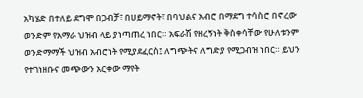አካሄድ በተለይ ደግሞ በጋብቻ፣ በሀይማኖት፣ በባህልና አብሮ በማደግ ተሳስሮ በኖረው ወንድም የአማራ ህዝብ ላይ ያነጣጠረ ነበር። አፍራሽ የዘረኝነት ቅስቀሳቸው የሁለቱንም ወንድማማች ህዝብ አብሮነት የሚያደፈርስ፤ ለግጭትና ለግድያ የሚጋብዝ ነበር። ይህን የተገነዘቡና መጭውን አርቀው ማየት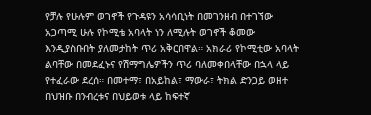የቻሉ የሁሉም ወገኖች የጉዳዩን አሳሳቢነት በመገንዘብ በተገኘው አጋጣሚ ሁሉ የኮሚቴ አባላት ነን ለሚሉት ወገኖች ቆመው እንዲያስቡበት ያለመታከት ጥሪ አቅርበዋል። አክራሪ የኮሚቲው አባላት ልባቸው በመደፈኑና የሽማግሌዎችን ጥሪ ባለመቀበላቸው በኋላ ላይ የተፈራው ደረሰ። በመተማ፣ በአይከል፣ ማውራ፣ ትክል ድንጋይ ወዘተ በህዝቡ በንብረቱና በህይወቱ ላይ ከፍተኛ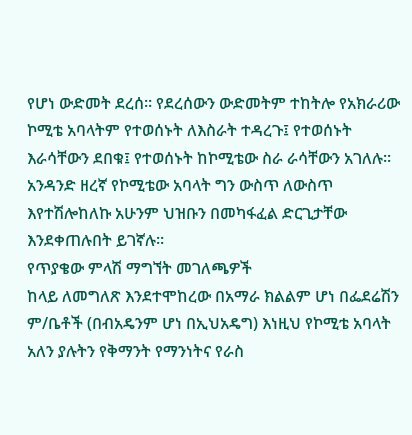የሆነ ውድመት ደረሰ። የደረሰውን ውድመትም ተከትሎ የአክራሪው ኮሚቴ አባላትም የተወሰኑት ለእስራት ተዳረጉ፤ የተወሰኑት እራሳቸውን ደበቁ፤ የተወሰኑት ከኮሚቴው ስራ ራሳቸውን አገለሉ። አንዳንድ ዘረኛ የኮሚቴው አባላት ግን ውስጥ ለውስጥ እየተሽሎከለኩ አሁንም ህዝቡን በመካፋፈል ድርጊታቸው እንደቀጠሉበት ይገኛሉ።
የጥያቄው ምላሽ ማግኘት መገለጫዎች
ከላይ ለመግለጽ እንደተሞከረው በአማራ ክልልም ሆነ በፌደሬሽን ም/ቤቶች (በብአዴንም ሆነ በኢህአዴግ) እነዚህ የኮሚቴ አባላት አለን ያሉትን የቅማንት የማንነትና የራስ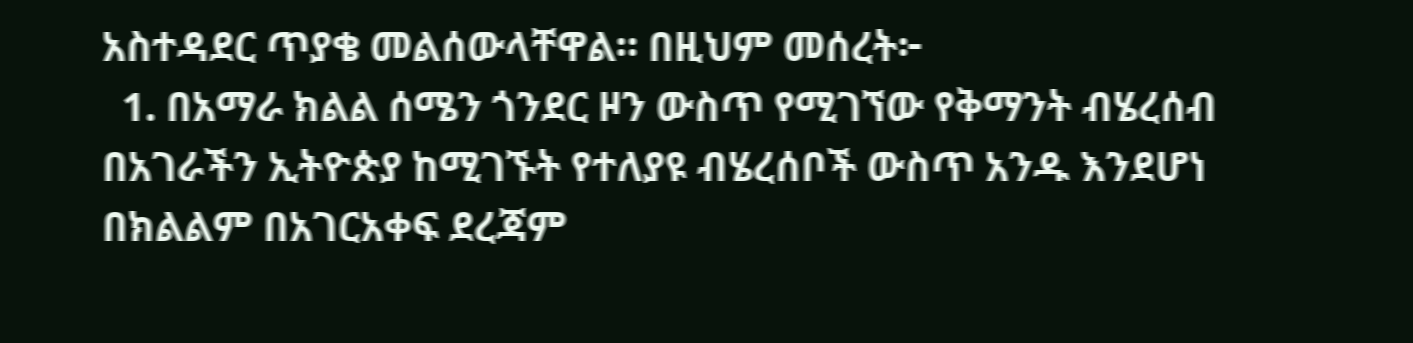አስተዳደር ጥያቄ መልሰውላቸዋል። በዚህም መሰረት፦
  1. በአማራ ክልል ሰሜን ጎንደር ዞን ውስጥ የሚገኘው የቅማንት ብሄረሰብ በአገራችን ኢትዮጵያ ከሚገኙት የተለያዩ ብሄረሰቦች ውስጥ አንዱ እንደሆነ በክልልም በአገርአቀፍ ደረጃም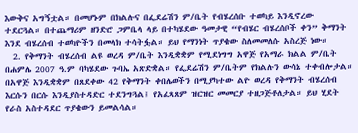እውቅና አግኝቷል። በመሆኑም በክልሉና በፌደሬሽን ም/ቤት የብሄረሰቡ ተወካይ እንዲኖረው ተደርጓል። በተጨማሪም ዘንድሮ ጋምቤላ ላይ በተካሄደው ዓመታዊ “የብሄር ብሄረሰቦች ቀን” ቅማንት እንደ ብሄረሰብ ተወካዮችን በመላክ ተሳትፏል። ይህ የማንነት ጥያቄው ስለመመለሱ አስረጅ ነው።
  2. የቅማንት ብሄረሰብ ልዩ ወረዳ ም/ቤት እንዲቋቋም የሚደነግግ አዋጅ የአማራ ክልል ም/ቤት በሐምሌ 2007 ዓ.ም ባካሄደው ጉባኤ አጽድቋል። የፌደሬሽን ም/ቤትም የክልሉን ውሳኔ ተቀብሎታል። በአዋጅ እንዲቋቋም በጸደቀው 42 የቅማንት ቀበሌወችን በሚያካተው ልዮ ወረዳ የቅማንት ብሄረሰብ እርሱን በርሱ እንዲያስተዳድር ተደንግጓል፤ የአፈጻጸም ዝርዝር መመርያ ተዘጋጅቶለታል። ይህ ሂደት የራስ አስተዳደር ጥያቄውን ይመልሳል።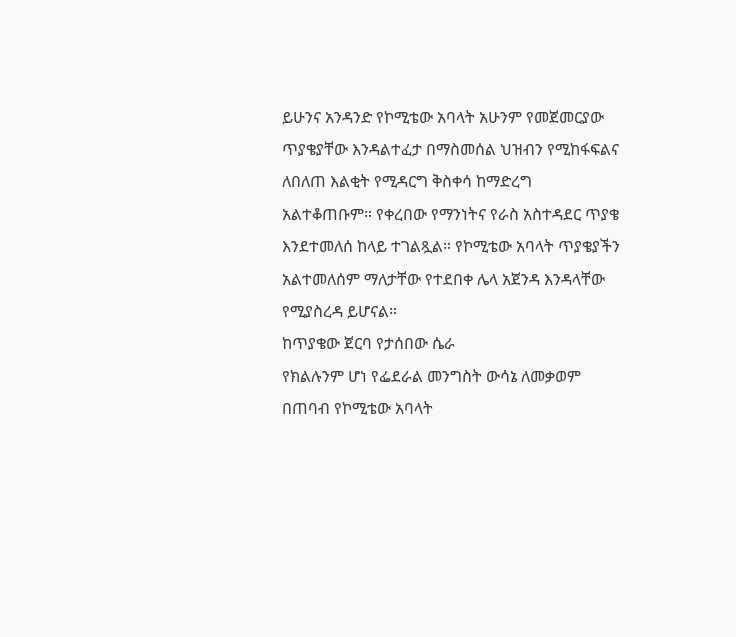ይሁንና አንዳንድ የኮሚቴው አባላት አሁንም የመጀመርያው ጥያቄያቸው እንዳልተፈታ በማስመሰል ህዝብን የሚከፋፍልና ለበለጠ እልቂት የሚዳርግ ቅስቀሳ ከማድረግ አልተቆጠቡም። የቀረበው የማንነትና የራስ አስተዳደር ጥያቄ እንደተመለሰ ከላይ ተገልጿል። የኮሚቴው አባላት ጥያቄያችን አልተመለሰም ማለታቸው የተደበቀ ሌላ አጀንዳ እንዳላቸው የሚያስረዳ ይሆናል።
ከጥያቄው ጀርባ የታሰበው ሴራ
የክልሉንም ሆነ የፌደራል መንግስት ውሳኔ ለመቃወም በጠባብ የኮሚቴው አባላት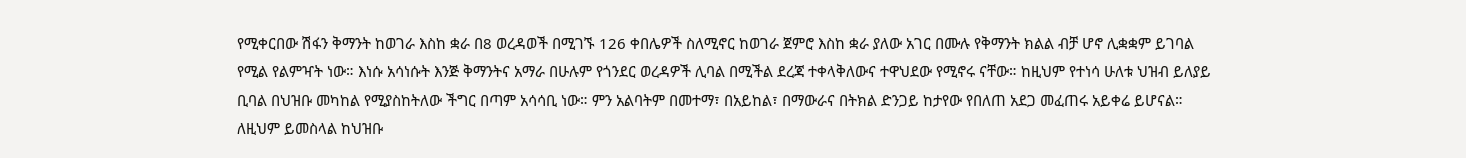የሚቀርበው ሽፋን ቅማንት ከወገራ እስከ ቋራ በ8 ወረዳወች በሚገኙ 126 ቀበሌዎች ስለሚኖር ከወገራ ጀምሮ እስከ ቋራ ያለው አገር በሙሉ የቅማንት ክልል ብቻ ሆኖ ሊቋቋም ይገባል የሚል የልምዣት ነው። እነሱ አሳነሱት እንጅ ቅማንትና አማራ በሁሉም የጎንደር ወረዳዎች ሊባል በሚችል ደረጃ ተቀላቅለውና ተዋህደው የሚኖሩ ናቸው። ከዚህም የተነሳ ሁለቱ ህዝብ ይለያይ ቢባል በህዝቡ መካከል የሚያስከትለው ችግር በጣም አሳሳቢ ነው። ምን አልባትም በመተማ፣ በአይከል፣ በማውራና በትክል ድንጋይ ከታየው የበለጠ አደጋ መፈጠሩ አይቀሬ ይሆናል። ለዚህም ይመስላል ከህዝቡ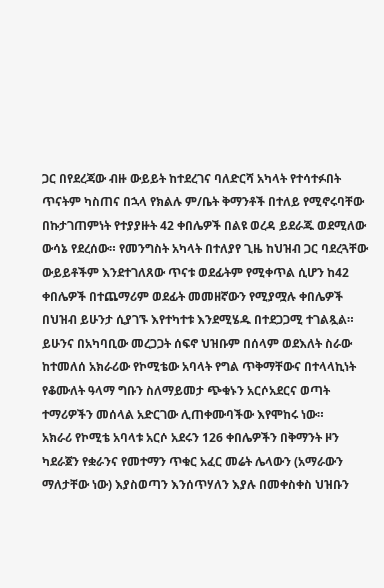ጋር በየደረጃው ብዙ ውይይት ከተደረገና ባለድርሻ አካላት የተሳተፉበት ጥናትም ካስጠና በኋላ የክልሉ ም/ቤት ቅማንቶች በተለይ የሚኖሩባቸው በኩታገጠምነት የተያያዙት 42 ቀበሌዎች በልዩ ወረዳ ይደራጁ ወደሚለው ውሳኔ የደረሰው። የመንግስት አካላት በተለያየ ጊዜ ከህዝብ ጋር ባደረጓቸው ውይይቶችም እንደተገለጸው ጥናቱ ወደፊትም የሚቀጥል ሲሆን ከ42 ቀበሌዎች በተጨማሪም ወደፊት መመዘኛውን የሚያሟሉ ቀበሌዎች በህዝብ ይሁንታ ሲያገኙ እየተካተቱ እንደሚሄዱ በተደጋጋሚ ተገልጿል። ይሁንና በአካባቢው መረጋጋት ሰፍኖ ህዝቡም በሰላም ወደእለት ስራው ከተመለሰ አክራሪው የኮሚቴው አባላት የግል ጥቅማቸውና በተላላኪነት የቆሙለት ዓላማ ግቡን ስለማይመታ ጭቁኑን አርሶአደርና ወጣት ተማሪዎችን መሰላል አድርገው ሊጠቀሙባችው እየሞከሩ ነው።
አክራሪ የኮሚቴ አባላቱ አርሶ አደሩን 126 ቀበሌዎችን በቅማንት ዞን ካደራጀን የቋራንና የመተማን ጥቁር አፈር መሬት ሌላውን (አማራውን ማለታቸው ነው) እያስወጣን እንሰጥሃለን እያሉ በመቀስቀስ ህዝቡን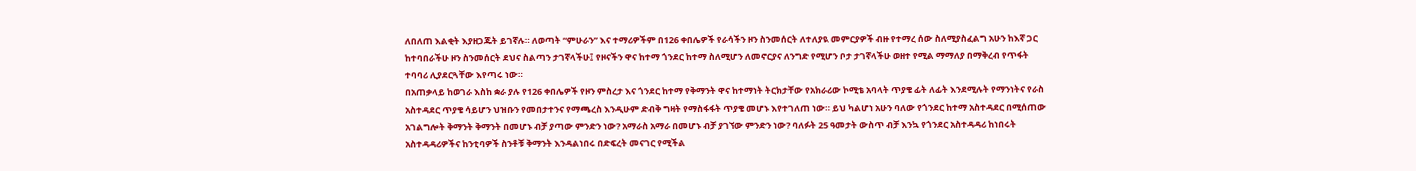ለበለጠ እልቂት እያዘጋጁት ይገኛሉ። ለወጣት “ምሁራን” እና ተማሪዎችም በ126 ቀበሌዎች የራሳችን ዞን ስንመሰርት ለተለያዪ መምርያዎች ብዙ የተማረ ሰው ስለሚያስፈልግ አሁን ከእኛ ጋር ከተባበራችሁ ዞን ስንመሰርት ደህና ስልጣን ታገኛላችሁ፤ የዞናችን ዋና ከተማ ጎንደር ከተማ ስለሚሆን ለመኖርያና ለንግድ የሚሆን ቦታ ታገኛላችሁ ወዘተ የሚል ማማለያ በማቅረብ የጥፋት ተባባሪ ሊያደርጓቸው እየጣሩ ነው።
በአጠቃላይ ከወገራ እስከ ቋራ ያሉ የ126 ቀበሌዎች የዞን ምስረታ እና ጎንደር ከተማ የቅማንት ዋና ከተማነት ትርክታቸው የአክራሪው ኮሚቴ አባላት ጥያቄ ፊት ለፊት እንደሚሉት የማንነትና የራስ አስተዳደር ጥያቄ ሳይሆን ህዝቡን የመበታተንና የማጫረስ እንዲሁም ድብቅ ግዛት የማስፋፋት ጥያቄ መሆኑ እየተገለጠ ነው። ይህ ካልሆነ አሁን ባለው የጎንደር ከተማ አስተዳደር በሚሰጠው አገልግሎት ቅማንት ቅማንት በመሆኑ ብቻ ያጣው ምንድን ነው? አማራስ አማራ በመሆኑ ብቻ ያገኘው ምንድን ነው? ባለፉት 25 ዓመታት ውስጥ ብቻ እንኳ የጎንደር አስተዳዳሪ ከነበሩት አስተዳዳሪዎችና ከንቲባዎች ስንቶቹ ቅማንት እንዳልነበሩ በድፍረት መናገር የሚችል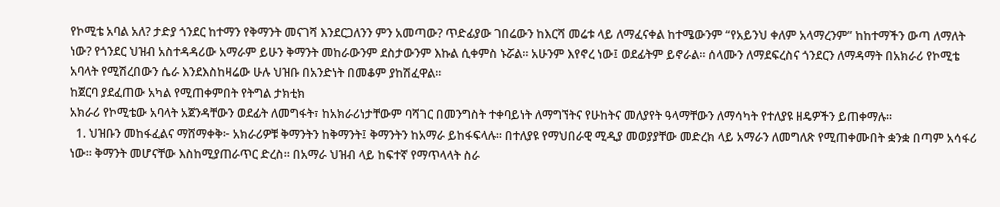የኮሚቴ አባል አለ? ታድያ ጎንደር ከተማን የቅማንት መናገሻ እንደርጋለንን ምን አመጣው? ጥድፊያው ገበሬውን ከእርሻ መሬቱ ላይ ለማፈናቀል ከተሜውንም “የአይንህ ቀለም አላማረንም” ከከተማችን ውጣ ለማለት ነው? የጎንደር ህዝብ አስተዳዳሪው አማራም ይሁን ቅማንት መከራውንም ደስታውንም እኩል ሲቀምስ ኑሯል። አሁንም እየኖረ ነው፤ ወደፊትም ይኖራል። ሰላሙን ለማደፍረስና ጎንደርን ለማዳማት በአክራሪ የኮሚቴ አባላት የሚሽረበውን ሴራ እንደእስከዛሬው ሁሉ ህዝቡ በአንድነት በመቆም ያከሽፈዋል።
ከጀርባ ያደፈጠው አካል የሚጠቀምበት የትግል ታክቲክ
አክራሪ የኮሚቴው አባላት አጀንዳቸውን ወደፊት ለመግፋት፣ ከአክራሪነታቸውም ባሻገር በመንግስት ተቀባይነት ለማግኘትና የሁከትና መለያየት ዓላማቸውን ለማሳካት የተለያዩ ዘዴዎችን ይጠቀማሉ።
  1. ህዝቡን መከፋፈልና ማሸማቀቅ፦ አክራሪዎቹ ቅማንትን ከቅማንት፤ ቅማንትን ከአማራ ይከፋፍላሉ። በተለያዩ የማህበራዊ ሚዲያ መወያያቸው መድረክ ላይ አማራን ለመግለጽ የሚጠቀሙበት ቋንቋ በጣም አሳፋሪ ነው። ቅማንት መሆናቸው እስከሚያጠራጥር ድረስ። በአማራ ህዝብ ላይ ከፍተኛ የማጥላላት ስራ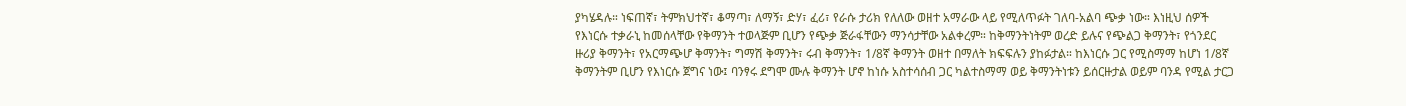ያካሄዳሉ። ነፍጠኛ፣ ትምክህተኛ፣ ቆማጣ፣ ለማኝ፣ ድሃ፣ ፈሪ፣ የራሱ ታሪክ የለለው ወዘተ አማራው ላይ የሚለጥፉት ገለባ-አልባ ጭቃ ነው። እነዚህ ሰዎች የእነርሱ ተቃራኒ ከመሰላቸው የቅማንት ተወላጅም ቢሆን የጭቃ ጅራፋቸውን ማንሳታቸው አልቀረም። ከቅማንትነትም ወረድ ይሉና የጭልጋ ቅማንት፣ የጎንደር ዙሪያ ቅማንት፣ የአርማጭሆ ቅማንት፣ ግማሽ ቅማንት፣ ሩብ ቅማንት፣ 1/8ኛ ቅማንት ወዘተ በማለት ክፍፍሉን ያከፉታል። ከእነርሱ ጋር የሚስማማ ከሆነ 1/8ኛ ቅማንትም ቢሆን የእነርሱ ጀግና ነው፤ ባንፃሩ ደግሞ ሙሉ ቅማንት ሆኖ ከነሱ አስተሳሰብ ጋር ካልተስማማ ወይ ቅማንትነቱን ይሰርዙታል ወይም ባንዳ የሚል ታርጋ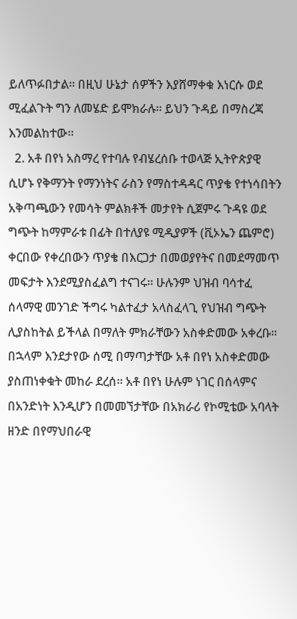ይለጥፉበታል። በዚህ ሁኔታ ሰዎችን እያሸማቀቁ እነርሱ ወደ ሚፈልጉት ግን ለመሄድ ይሞክራሉ። ይህን ጉዳይ በማስረጃ እንመልከተው።
  2. አቶ በየነ አስማረ የተባሉ የብሄረሰቡ ተወላጅ ኢትዮጵያዊ ሲሆኑ የቅማንት የማንነትና ራስን የማስተዳዳር ጥያቄ የተነሳበትን አቅጣጫውን የመሳት ምልክቶች መታየት ሲጀምሩ ጉዳዩ ወደ ግጭት ከማምራቱ በፊት በተለያዩ ሚዲያዎች (ቪኦኤን ጨምሮ) ቀርበው የቀረበውን ጥያቄ በእርጋታ በመወያየትና በመደማመጥ መፍታት እንደሚያስፈልግ ተናገሩ። ሁሉንም ህዝብ ባሳተፈ ሰላማዊ መንገድ ችግሩ ካልተፈታ አላስፈላጊ የህዝብ ግጭት ሊያስከትል ይችላል በማለት ምክራቸውን አስቀድመው አቀረቡ። በኋላም እንደታየው ሰሚ በማጣታቸው አቶ በየነ አስቀድመው ያስጠነቀቁት መከራ ደረሰ። አቶ በየነ ሁሉም ነገር በሰላምና በአንድነት እንዲሆን በመመኘታቸው በአክራሪ የኮሚቴው አባላት ዘንድ በየማህበራዊ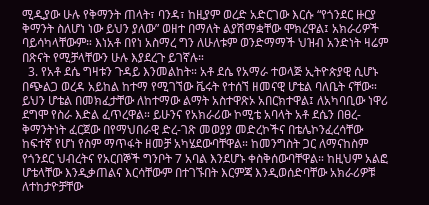ሚዲያው ሁሉ የቅማንት ጠላት፣ ባንዳ፣ ከዚያም ወረድ አድርገው እርሱ “የጎንደር ዙርያ ቅማንት ስለሆነ ነው ይህን ያለው” ወዘተ በማለት ልያሽማቋቸው ሞክረዋል፤ አክራሪዎች ባይሳካላቸውም። እነአቶ በየነ አስማረ ግን ለሁለቱም ወንድማማች ህዝብ አንድነት ዛሬም በጽናት የሚቻላቸውን ሁሉ እያደረጉ ይገኛሉ።
  3. የአቶ ደሴ ግዛቱን ጉዳይ እንመልከት። አቶ ደሴ የአማራ ተወላጅ ኢትዮጵያዊ ሲሆኑ በጭልጋ ወረዳ አይከል ከተማ የሚገኘው ቬሩት የተሰኘ ዘመናዊ ሆቴል ባለቤት ናቸው። ይህን ሆቴል በመክፈታቸው ለከተማው ልማት አስተዋጽኦ አበርክተዋል፤ ለአካባቢው ነዋሪ ደግሞ የስራ እድል ፈጥረዋል። ይሁንና የአክራሪው ኮሚቴ አባላት አቶ ደሴን በፀረ-ቅማንትነት ፈርጀው በየማህበራዊ ድረ-ገጽ መወያያ መድረኮችና በቴሌኮንፈረሳቸው ከፍተኛ የሆነ የስም ማጥፋት ዘመቻ አካሄደውባቸዋል። ከመንግስት ጋር ለማናከስም የጎንደር ህብረትና የአርበኞች ግንቦት 7 አባል እንደሆኑ ቀስቅሰውባቸዋል። ከዚህም አልፎ ሆቴላቸው እንዲቃጠልና እርሳቸውም በተገኙበት እርምጃ እንዲወሰድባቸው አክራሪዎቹ ለተከታዮቻቸው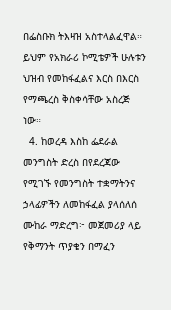በፌስቡክ ትእዛዝ አስተላልፈዋል። ይህም የአክራሪ ኮሚቴዎች ሁሉቱን ህዝብ የመከፋፈልና እርስ በእርስ የማጫረስ ቅስቀሳቸው አስረጅ ነው።
  4. ከወረዳ እስከ ፌደራል መንግስት ድረስ በየደረጃው የሚገኙ የመንግስት ተቋማትንና ኃላፊዎችን ለመከፋፈል ያላሰለሰ ሙከራ ማድረግ፦ መጀመሪያ ላይ የቅማንት ጥያቄን በማፈን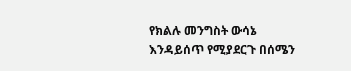የክልሉ መንግስት ውሳኔ እንዳይሰጥ የሚያደርጉ በሰሜን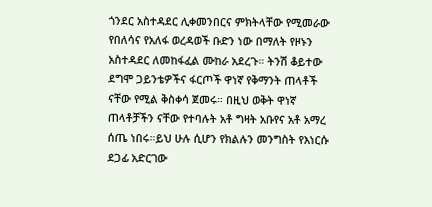ጎንደር አስተዳደር ሊቀመንበርና ምክትላቸው የሚመራው የበለሳና የአለፋ ወረዳወች ቡድን ነው በማለት የዞኑን አስተዳደር ለመከፋፈል ሙከራ አደረጉ። ትንሽ ቆይተው ደግሞ ጋይንቴዎችና ፋርጦች ዋነኛ የቅማንት ጠላቶች ናቸው የሚል ቅስቀሳ ጀመሩ። በዚህ ወቅት ዋነኛ ጠላቶቻችን ናቸው የተባሉት አቶ ግዛት አቡየና አቶ አማረ ሰጤ ነበሩ።ይህ ሁሉ ሲሆን የክልሉን መንግስት የእነርሱ ደጋፊ አድርገው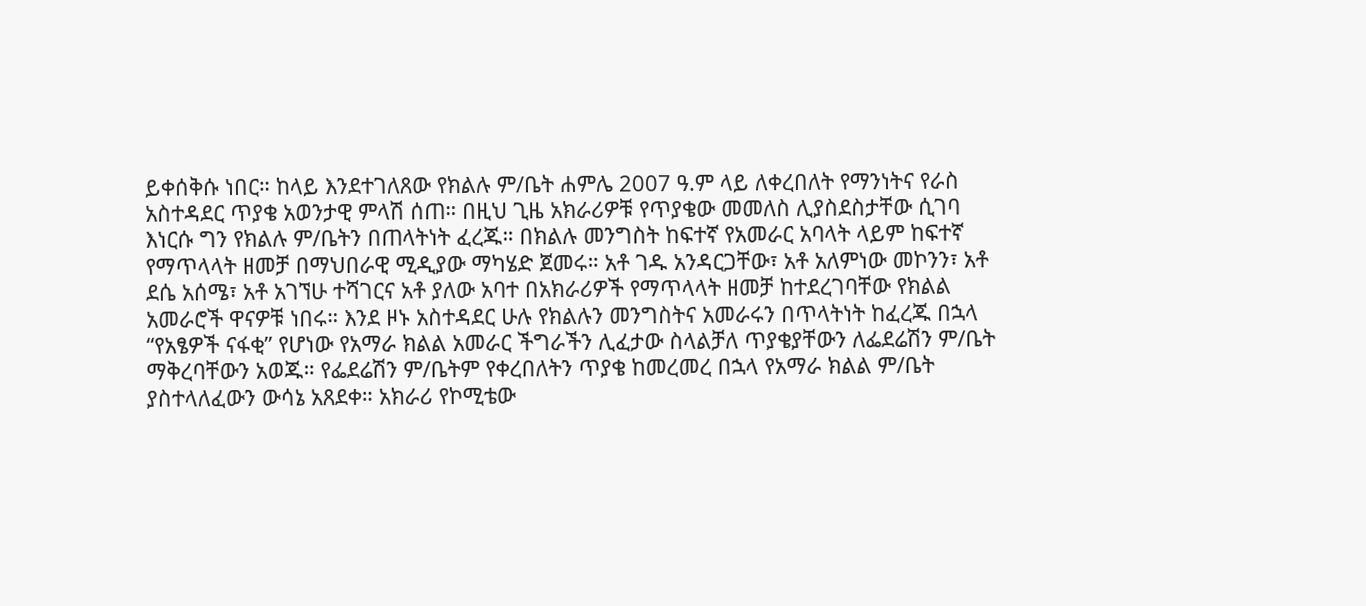ይቀሰቅሱ ነበር። ከላይ እንደተገለጸው የክልሉ ም/ቤት ሐምሌ 2007 ዓ.ም ላይ ለቀረበለት የማንነትና የራስ አስተዳደር ጥያቄ አወንታዊ ምላሽ ሰጠ። በዚህ ጊዜ አክራሪዎቹ የጥያቄው መመለስ ሊያስደስታቸው ሲገባ እነርሱ ግን የክልሉ ም/ቤትን በጠላትነት ፈረጁ። በክልሉ መንግስት ከፍተኛ የአመራር አባላት ላይም ከፍተኛ የማጥላላት ዘመቻ በማህበራዊ ሚዲያው ማካሄድ ጀመሩ። አቶ ገዱ አንዳርጋቸው፣ አቶ አለምነው መኮንን፣ አቶ ደሴ አሰሜ፣ አቶ አገኘሁ ተሻገርና አቶ ያለው አባተ በአክራሪዎች የማጥላላት ዘመቻ ከተደረገባቸው የክልል አመራሮች ዋናዎቹ ነበሩ። እንደ ዞኑ አስተዳደር ሁሉ የክልሉን መንግስትና አመራሩን በጥላትነት ከፈረጁ በኋላ “የአፄዎች ናፋቂ” የሆነው የአማራ ክልል አመራር ችግራችን ሊፈታው ስላልቻለ ጥያቄያቸውን ለፌደሬሽን ም/ቤት ማቅረባቸውን አወጁ። የፌደሬሽን ም/ቤትም የቀረበለትን ጥያቄ ከመረመረ በኋላ የአማራ ክልል ም/ቤት ያስተላለፈውን ውሳኔ አጸደቀ። አክራሪ የኮሚቴው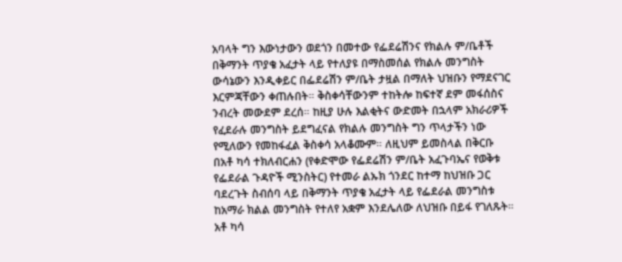አባላት ግን እውነታውን ወደጎን በመተው የፌደሬሽንና የክልሉ ም/ቤቶች በቅማንት ጥያቄ አፈታት ላይ የተለያዩ በማስመሰል የክልሉ መንግስት ውሳኔውን እንዲቀይር በፌደሬሽን ም/ቤት ታዟል በማለት ህዝቡን የማደናገር እርምጃቸውን ቀጠሉበት። ቅስቀሳቸውንም ተከትሎ ከፍተኛ ደም መፋሰስና ንብረት መውደም ደረሰ። ከዚያ ሁሉ እልቂትና ውድመት በኋላም አክራሪዎች የፈደራሉ መንግስት ይደግፈናል የክልሉ መንግስት ግን ጥላታችን ነው የሚለውን የመከፋፈል ቅስቀሳ አላቆሙም። ለዚህም ይመስላል በቅርቡ በአቶ ካሳ ተክለብርሐን (የቀድሞው የፌደሬሽን ም/ቤት አፈጉባኤና የወቅቱ የፌደራል ጉዳዮች ሚንስትር) የተመራ ልኡክ ጎንደር ከተማ ከህዝቡ ጋር ባደረጉት ስብሰባ ላይ በቅማንት ጥያቄ አፈታት ላይ የፌደራል መንግስቱ ከአማራ ክልል መንግስት የተለየ አቋም እንደሌለው ለህዝቡ በይፋ የገለጹት። አቶ ካሳ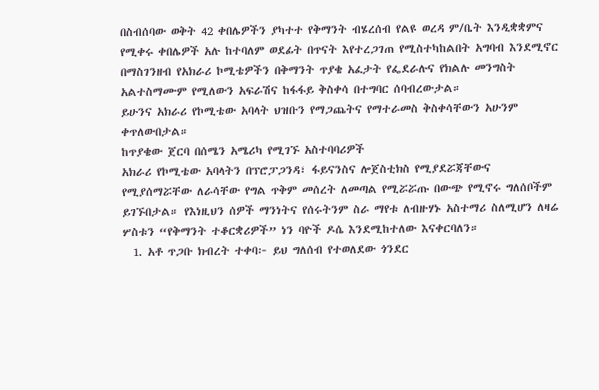በስብሰባው ወቅት 42 ቀበሌዎችን ያካተተ የቅማንት ብሄረሰብ የልዩ ወረዳ ም/ቤት እንዲቋቋምና የሚቀሩ ቀበሌዎች አሉ ከተባለም ወደፊት በጥናት እየተረጋገጠ የሚስተካከልበት አግባብ እንደሚኖር በማስገንዘብ የአክራሪ ኮሚቴዎችን በቅማንት ጥያቄ አፈታት የፌደራሉና የክልሉ መንግስት አልተስማሙም የሚለውን አፍራሽና ከፋፋይ ቅስቀሳ በተግባር ሰባብረውታል።
ይሁንና አክራሪ የኮሚቴው አባላት ህዝቡን የማጋጨትና የማተራመስ ቅስቀሳቸውን አሁንም ቀጥለውበታል።
ከጥያቄው ጀርባ በሰሜን አሜሪካ የሚገኙ አስተባባሪዎች
አክራሪ የኮሚቴው አባላትን በፕሮፓጋንዳ፣ ፋይናንስና ሎጀስቲክስ የሚያደሯጃቸውና የሚያሰማሯቸው ለራሳቸው የግል ጥቅም መሰረት ለመጣል የሚሯሯጡ በውጭ የሚኖሩ ግለሰቦችም ይገኙበታል። የእነዚህን ሰዎች ማንነትና የሰሩትንም ስራ ማየቱ ለብዙሃኑ አስተማሪ ስለሚሆን ለዛሬ ሦስቱን “የቅማንት ተቆርቋሪዎች” ነን ባዮች ዶሴ እንደሚከተለው እናቀርባለን።
  1. አቶ ጥጋቡ ክብረት ተቀባ፦ ይህ ግለሰብ የተወለደው ጎንደር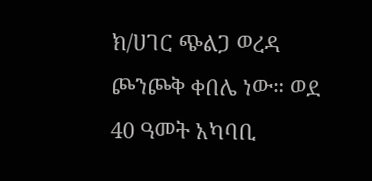ክ/ሀገር ጭልጋ ወረዳ ጮንጮቅ ቀበሌ ነው። ወደ 40 ዓመት አካባቢ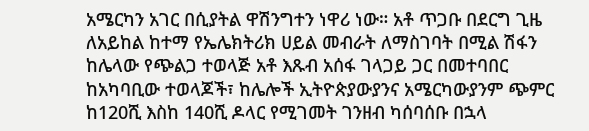አሜርካን አገር በሲያትል ዋሽንግተን ነዋሪ ነው። አቶ ጥጋቡ በደርግ ጊዜ ለአይከል ከተማ የኤሌክትሪክ ሀይል መብራት ለማስገባት በሚል ሽፋን ከሌላው የጭልጋ ተወላጅ አቶ እጹብ አሰፋ ገላጋይ ጋር በመተባበር ከአካባቢው ተወላጆች፣ ከሌሎች ኢትዮጵያውያንና አሜርካውያንም ጭምር ከ120ሺ እስከ 140ሺ ዶላር የሚገመት ገንዘብ ካሰባሰቡ በኋላ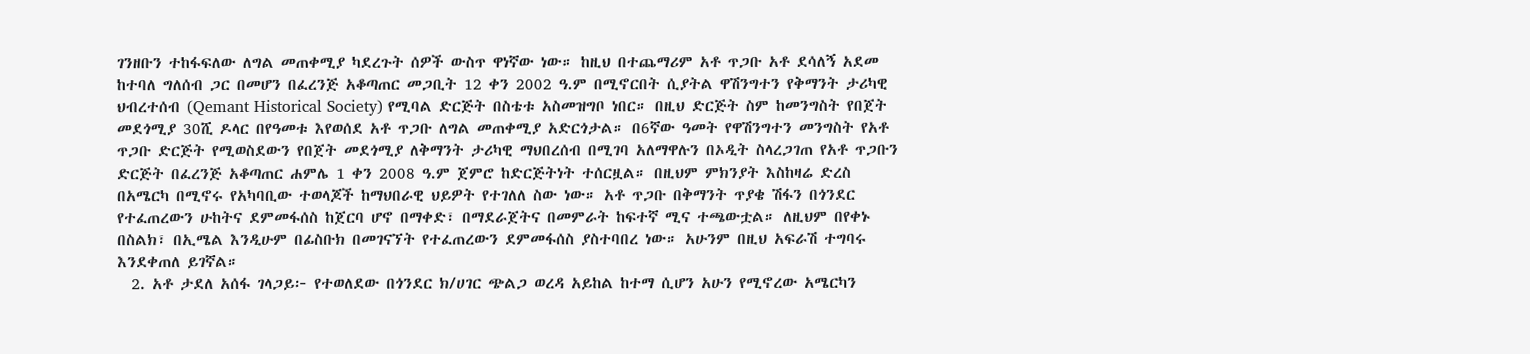ገንዘቡን ተከፋፍለው ለግል መጠቀሚያ ካደረጉት ሰዎች ውስጥ ዋነኛው ነው። ከዚህ በተጨማሪም አቶ ጥጋቡ አቶ ደሳለኝ አደመ ከተባለ ግለሰብ ጋር በመሆን በፈረንጅ አቆጣጠር መጋቢት 12 ቀን 2002 ዓ.ም በሚኖርበት ሲያትል ዋሽንግተን የቅማንት ታሪካዊ ህብረተሰብ (Qemant Historical Society) የሚባል ድርጅት በስቴቱ አስመዝግቦ ነበር። በዚህ ድርጅት ስም ከመንግስት የበጀት መደጎሚያ 30ሺ ዶላር በየዓመቱ እየወሰደ አቶ ጥጋቡ ለግል መጠቀሚያ አድርጎታል። በ6ኛው ዓመት የዋሽንግተን መንግስት የአቶ ጥጋቡ ድርጅት የሚወስደውን የበጀት መደጎሚያ ለቅማንት ታሪካዊ ማህበረሰብ በሚገባ አለማዋሉን በኦዲት ስላረጋገጠ የአቶ ጥጋቡን ድርጅት በፈረንጅ አቆጣጠር ሐምሌ 1 ቀን 2008 ዓ.ም ጀምሮ ከድርጅትነት ተሰርዟል። በዚህም ምክንያት እስከዛሬ ድረስ በአሜርካ በሚኖሩ የአካባቢው ተወላጆች ከማህበራዊ ህይዎት የተገለለ ስው ነው። አቶ ጥጋቡ በቅማንት ጥያቄ ሽፋን በጎንደር የተፈጠረውን ሁከትና ደምመፋሰስ ከጀርባ ሆኖ በማቀድ፣ በማደራጀትና በመምራት ከፍተኛ ሚና ተጫውቷል። ለዚህም በየቀኑ በስልክ፣ በኢሜል እንዲሁም በፊስቡክ በመገናኘት የተፈጠረውን ደምመፋሰስ ያስተባበረ ነው። አሁንም በዚህ አፍራሽ ተግባሩ እንደቀጠለ ይገኛል።
  2. አቶ ታደለ አሰፋ ገላጋይ፦ የተወለደው በጎንደር ክ/ሀገር ጭልጋ ወረዳ አይከል ከተማ ሲሆን አሁን የሚኖረው አሜርካን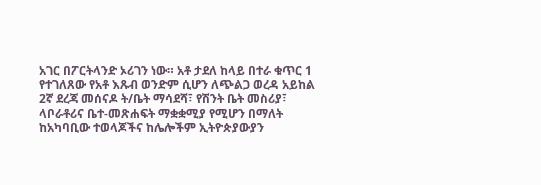አገር በፖርትላንድ ኦሪገን ነው። አቶ ታደለ ከላይ በተራ ቁጥር 1 የተገለጸው የአቶ እጹብ ወንድም ሲሆን ለጭልጋ ወረዳ አይከል 2ኛ ደረጃ መሰናዶ ት/ቤት ማሳደሻ፣ የሽንት ቤት መስሪያ፣ ላቦራቶሪና ቤተ-መጽሐፍት ማቋቋሚያ የሚሆን በማለት ከአካባቢው ተወላጆችና ከሌሎችም ኢትዮጵያውያን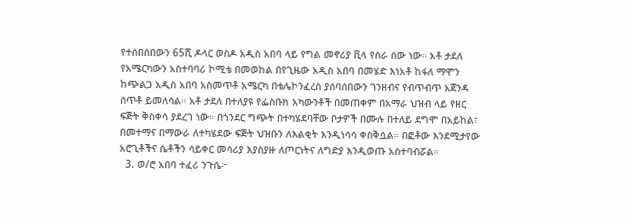የተሰበሰበውን 65ሺ ዶላር ወስዶ አዲስ አበባ ላይ የግል መኖሪያ ቪላ የሰራ ሰው ነው። አቶ ታደለ የአሜርካውን አስተባባሪ ኮሚቴ በመወከል በየጊዜው አዲስ አበባ በመሄድ እነአቶ ከፋለ ማሞን ከጭልጋ አዲስ አበባ አስመጥቶ አሜርካ በቴሌኮንፈረስ ያሰባሰበውን ገንዘብና የብጥብጥ አጀንዳ ሰጥቶ ይመለሳል። አቶ ታደለ በተለያዩ የፌስቡክ አካውንቶች በመጠቀም በአማራ ህዝብ ላይ የዘር ፍጅት ቅስቀሳ ያደረገ ነው። በጎንደር ግጭት በተካሄደባቸው ቦታዎች በሙሉ በተለይ ደግሞ በአይከል፣ በመተማና በማውራ ለተካሄደው ፍጅት ህዝቡን ለእልቂት እንዲነሳሳ ቀስቅሷል። በፎቶው እንደሚታየው አሮጊቶችና ሴቶችን ሳይቀር መሳሪያ እያስያዙ ለጦርነትና ለግድያ እንዲወጡ አስተባብሯል።
  3. ወ/ሮ አበባ ተፈሪ ንጉሴ፦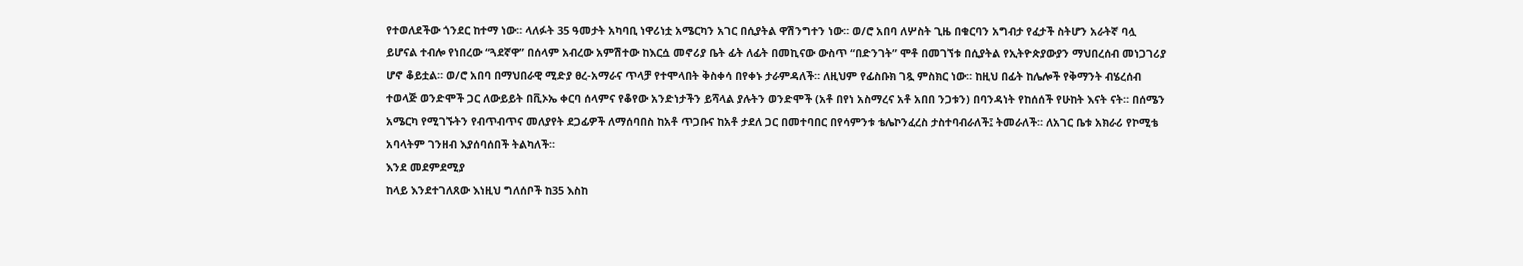የተወለደችው ጎንደር ከተማ ነው። ላለፉት 35 ዓመታት አካባቢ ነዋሪነቷ አሜርካን አገር በሲያትል ዋሽንግተን ነው። ወ/ሮ አበባ ለሦስት ጊዜ በቁርባን አግብታ የፈታች ስትሆን አራትኛ ባሏ ይሆናል ተብሎ የነበረው “ጓደኛዋ” በሰላም አብረው አምሽተው ከእርሷ መኖሪያ ቤት ፊት ለፊት በመኪናው ውስጥ “በድንገት” ሞቶ በመገኘቱ በሲያትል የኢትዮጵያውያን ማህበረሰብ መነጋገሪያ ሆኖ ቆይቷል። ወ/ሮ አበባ በማህበራዊ ሚድያ ፀረ-አማራና ጥላቻ የተሞላበት ቅስቀሳ በየቀኑ ታራምዳለች። ለዚህም የፊስቡክ ገጿ ምስክር ነው። ከዚህ በፊት ከሌሎች የቅማንት ብሄረሰብ ተወላጅ ወንድሞች ጋር ለውይይት በቪኦኤ ቀርባ ሰላምና የቆየው አንድነታችን ይሻላል ያሉትን ወንድሞች (አቶ በየነ አስማረና አቶ አበበ ንጋቱን) በባንዳነት የከሰሰች የሁከት እናት ናት። በሰሜን አሜርካ የሚገኙትን የብጥብጥና መለያየት ደጋፊዎች ለማሰባበስ ከአቶ ጥጋቡና ከአቶ ታደለ ጋር በመተባበር በየሳምንቱ ቴሌኮንፈረስ ታስተባብራለች፤ ትመራለች። ለአገር ቤቱ አክራሪ የኮሚቴ አባላትም ገንዘብ እያሰባሰበች ትልካለች።
እንደ መደምደሚያ
ከላይ እንደተገለጸው እነዚህ ግለሰቦች ከ35 እስከ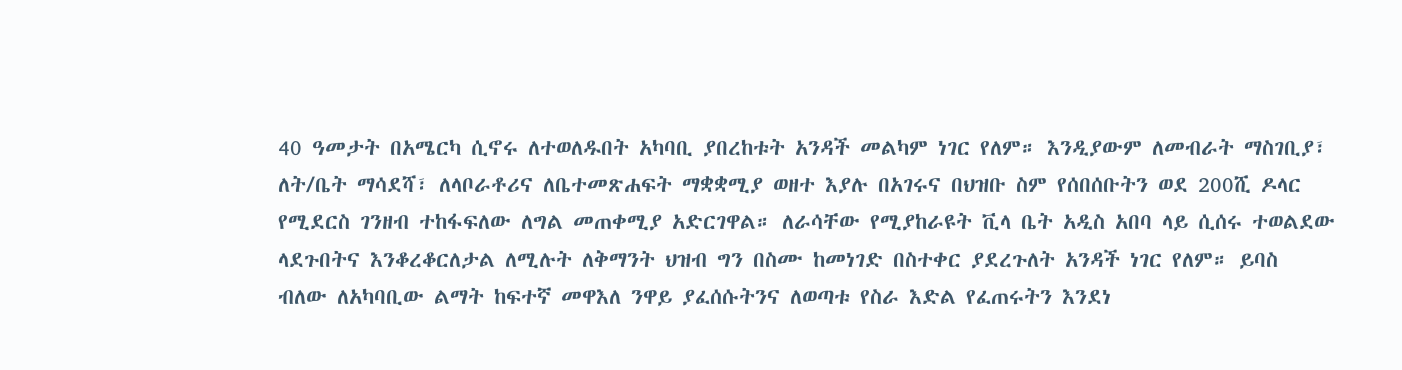40 ዓመታት በአሜርካ ሲኖሩ ለተወለዱበት አካባቢ ያበረከቱት አንዳች መልካም ነገር የለም። እንዲያውም ለመብራት ማስገቢያ፣ ለት/ቤት ማሳደሻ፣ ለላቦራቶሪና ለቤተመጽሐፍት ማቋቋሚያ ወዘተ እያሉ በአገሩና በህዝቡ ስም የሰበሰቡትን ወደ 200ሺ ዶላር የሚደርስ ገንዘብ ተከፋፍለው ለግል መጠቀሚያ አድርገዋል። ለራሳቸው የሚያከራዩት ቪላ ቤት አዲስ አበባ ላይ ሲሰሩ ተወልደው ላደጉበትና እንቆረቆርለታል ለሚሉት ለቅማንት ህዝብ ግን በስሙ ከመነገድ በስተቀር ያደረጉለት አንዳች ነገር የለም። ይባስ ብለው ለአካባቢው ልማት ከፍተኛ መዋእለ ንዋይ ያፈሰሱትንና ለወጣቱ የስራ እድል የፈጠሩትን እንደነ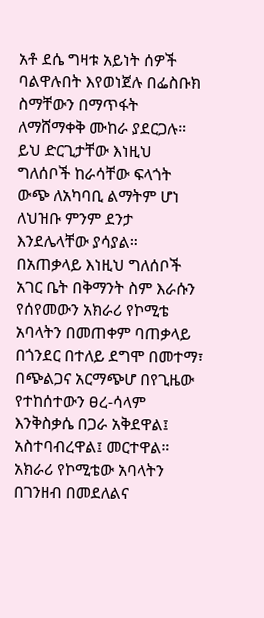አቶ ደሴ ግዛቱ አይነት ሰዎች ባልዋሉበት እየወነጀሉ በፌስቡክ ስማቸውን በማጥፋት ለማሸማቀቅ ሙከራ ያደርጋሉ። ይህ ድርጊታቸው እነዚህ ግለሰቦች ከራሳቸው ፍላጎት ውጭ ለአካባቢ ልማትም ሆነ ለህዝቡ ምንም ደንታ እንደሌላቸው ያሳያል።
በአጠቃላይ እነዚህ ግለሰቦች አገር ቤት በቅማንት ስም እራሱን የሰየመውን አክራሪ የኮሚቴ አባላትን በመጠቀም ባጠቃላይ በጎንደር በተለይ ደግሞ በመተማ፣ በጭልጋና አርማጭሆ በየጊዜው የተከሰተውን ፀረ-ሳላም እንቅስቃሴ በጋራ አቅደዋል፤ አስተባብረዋል፤ መርተዋል። አክራሪ የኮሚቴው አባላትን በገንዘብ በመደለልና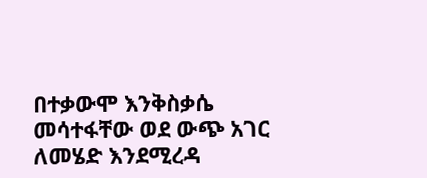በተቃውሞ እንቅስቃሴ መሳተፋቸው ወደ ውጭ አገር ለመሄድ እንደሚረዳ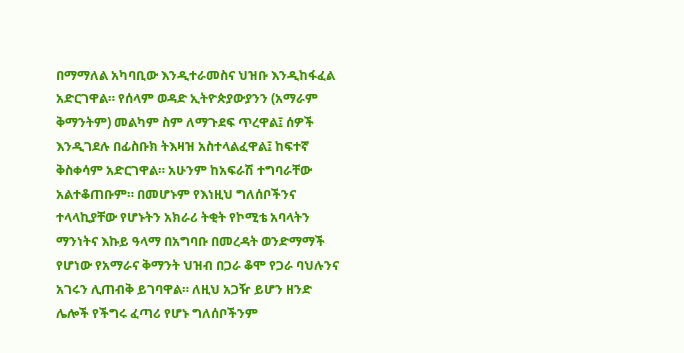በማማለል አካባቢው እንዲተራመስና ህዝቡ እንዲከፋፈል አድርገዋል። የሰላም ወዳድ ኢትዮጵያውያንን (አማራም ቅማንትም) መልካም ስም ለማጉደፍ ጥረዋል፤ ሰዎች እንዲገደሉ በፊስቡክ ትእዛዝ አስተላልፈዋል፤ ከፍተኛ ቅስቀሳም አድርገዋል። አሁንም ከአፍራሽ ተግባራቸው አልተቆጠቡም። በመሆኑም የእነዚህ ግለሰቦችንና ተላላኪያቸው የሆኑትን አክራሪ ትቂት የኮሚቴ አባላትን ማንነትና እኩይ ዓላማ በአግባቡ በመረዳት ወንድማማች የሆነው የአማራና ቅማንት ህዝብ በጋራ ቆሞ የጋራ ባህሉንና አገሩን ሊጠብቅ ይገባዋል። ለዚህ አጋዥ ይሆን ዘንድ ሌሎች የችግሩ ፈጣሪ የሆኑ ግለሰቦችንም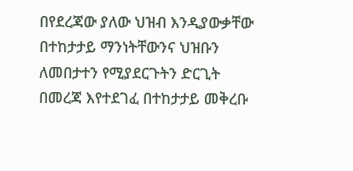በየደረጃው ያለው ህዝብ እንዲያውቃቸው በተከታታይ ማንነትቸውንና ህዝቡን ለመበታተን የሚያደርጉትን ድርጊት በመረጃ እየተደገፈ በተከታታይ መቅረቡ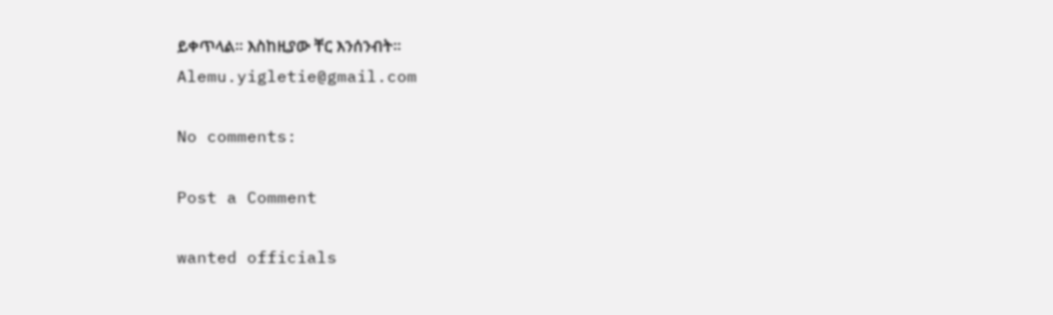ይቀጥላል። እስከዚያው ቸር እንሰንብት።
Alemu.yigletie@gmail.com

No comments:

Post a Comment

wanted officials